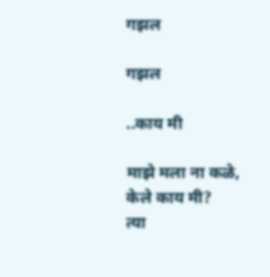गझल

गझल

..काय मी

माझे मला ना कळे, केले काय मी?
त्या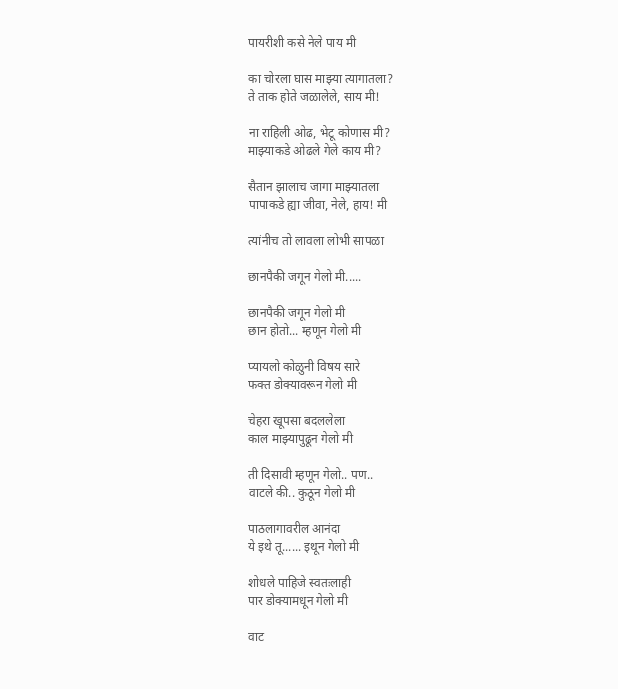पायरीशी कसे नेले पाय मी

का चोरला घास माझ्या त्यागातला?
ते ताक होते जळालेले, साय मी!

ना राहिली ओढ, भेटू कोणास मी?
माझ्याकडे ओढले गेले काय मी?

सैतान झालाच जागा माझ्यातला
पापाकडे ह्या जीवा, नेले, हाय! मी

त्यांनीच तो लावला लोभी सापळा

छानपैकी जगून गेलो मी.....

छानपैकी जगून गेलो मी
छान होतो... म्हणून गेलो मी

प्यायलो कोळुनी विषय सारे
फक्त डोक्यावरून गेलो मी

चेहरा खूपसा बदललेला
काल माझ्यापुढून गेलो मी

ती दिसावी म्हणून गेलो.. पण..
वाटले की.. कुठून गेलो मी

पाठलागावरील आनंदा
ये इथे तू...... इथून गेलो मी

शोधले पाहिजे स्वतःलाही
पार डोक्यामधून गेलो मी

वाट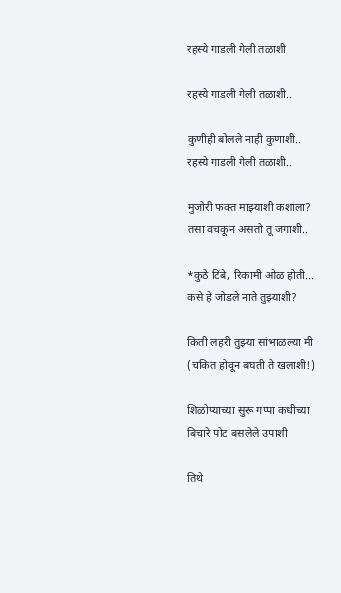रहस्ये गाडली गेली तळाशी

रहस्ये गाडली गेली तळाशी..

कुणीही बोलले नाही कुणाशी..
रहस्ये गाडली गेली तळाशी..

मुजोरी फक्त माझ्याशी कशाला?
तसा वचकून असतो तू जगाशी..

*कुठे टिंबे, रिकामी ओळ होती...
कसे हे जोडले नाते तुझ्याशी?

किती लहरी तुझ्या सांभाळल्या मी
(चकित होवून बघती ते खलाशी!)

शिळोप्याच्या सुरू गप्पा कधीच्या
बिचारे पोट बसलेले उपाशी

तिथे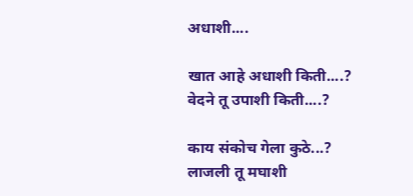अधाशी....

खात आहे अधाशी किती....?
वेदने तू उपाशी किती....?

काय संकोच गेला कुठे...?
लाजली तू मघाशी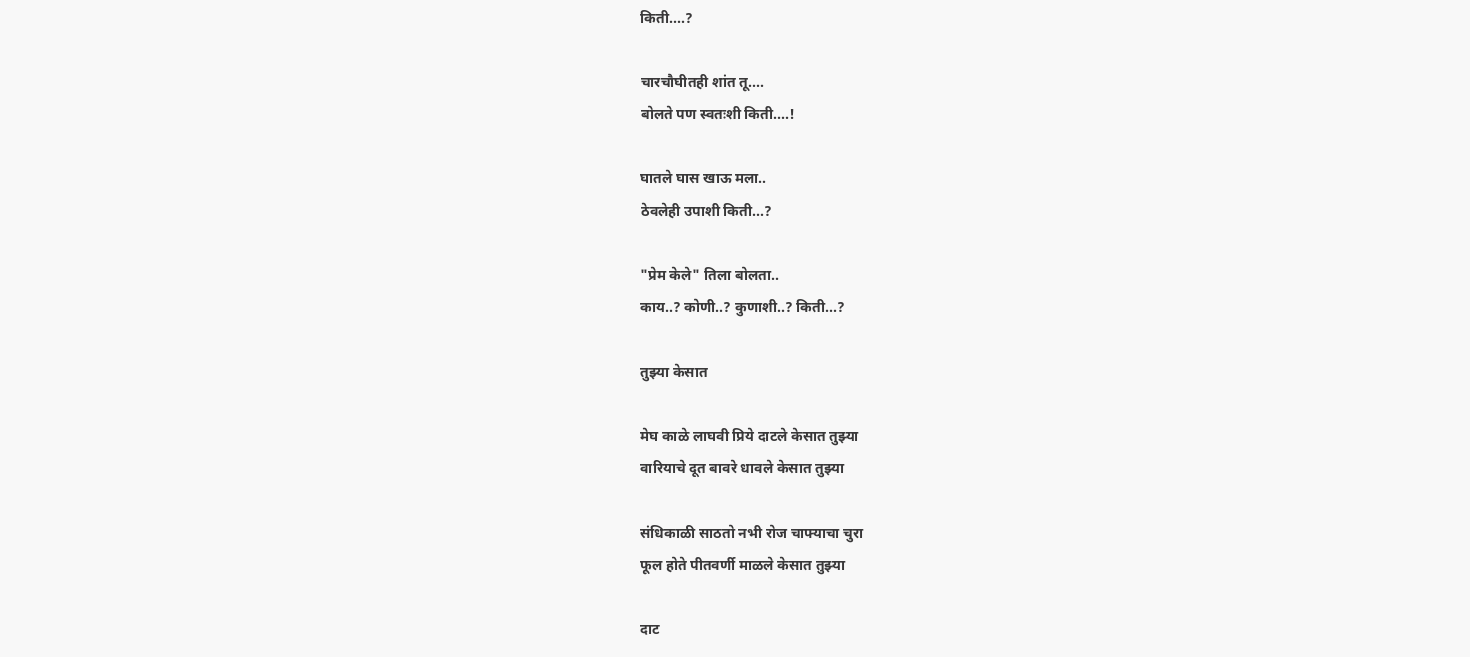किती....?

चारचौघीतही शांत तू....
बोलते पण स्वतःशी किती....!

घातले घास खाऊ मला..
ठेवलेही उपाशी किती...?

"प्रेम केले" तिला बोलता..
काय..? कोणी..? कुणाशी..? किती...?

तुझ्या केसात

मेघ काळे लाघवी प्रिये दाटले केसात तुझ्या
वारियाचे दूत बावरे धावले केसात तुझ्या

संधिकाळी साठतो नभी रोज चाफ्याचा चुरा
फूल होते पीतवर्णी माळले केसात तुझ्या

दाट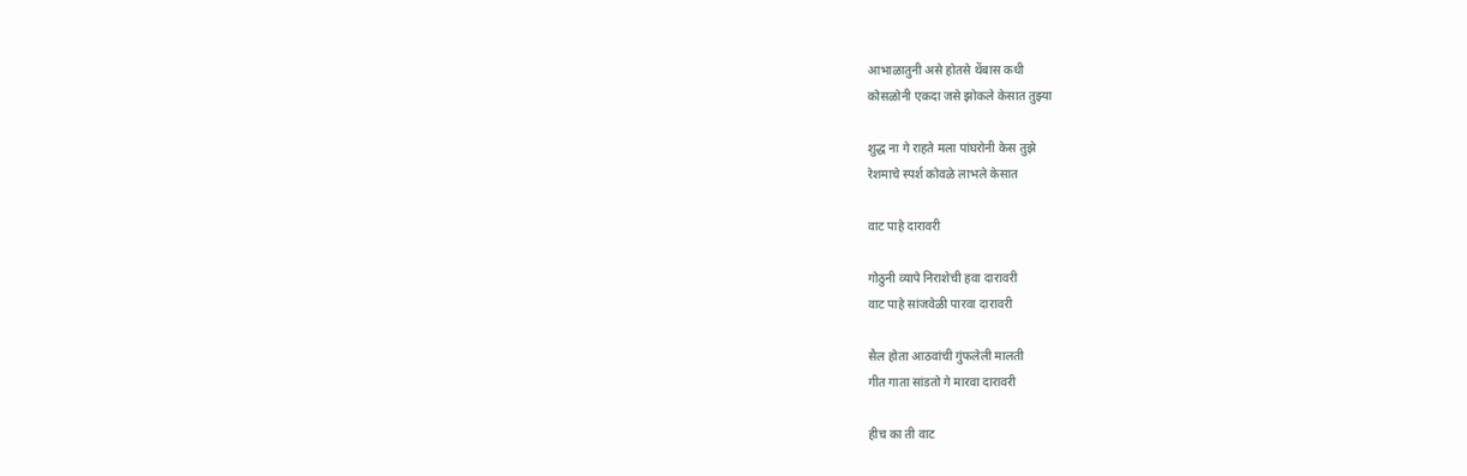आभाळातुनी असे होतसे थेंबास कधी
कोसळोनी एकदा जसे झोकले केसात तुझ्या

शुद्ध ना गे राहते मला पांघरोनी केस तुझे
रेशमाचे स्पर्श कोवळे लाभले केसात

वाट पाहे दारावरी

गोठुनी व्यापे निराशेची हवा दारावरी
वाट पाहे सांजवेळी पारवा दारावरी

सैल होता आठवांची गुंफलेली मालती
गीत गाता सांडतो गे मारवा दारावरी

हीच का ती वाट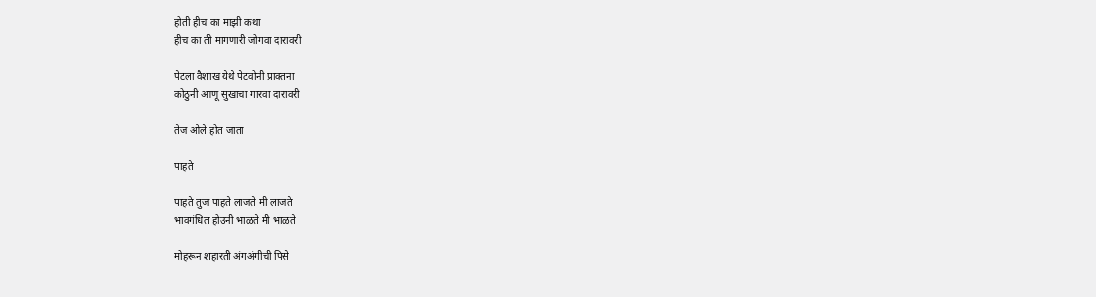होती हीच का माझी कथा
हीच का ती मागणारी जोगवा दारावरी

पेटला वैशाख येथे पेटवोनी प्राक्तना
कोठुनी आणू सुखाचा गारवा दारावरी

तेज ओले होत जाता

पाहते

पाहते तुज पाहते लाजते मी लाजते
भावगंधित होउनी भाळते मी भाळते

मोहरून शहारती अंगअंगीची पिसे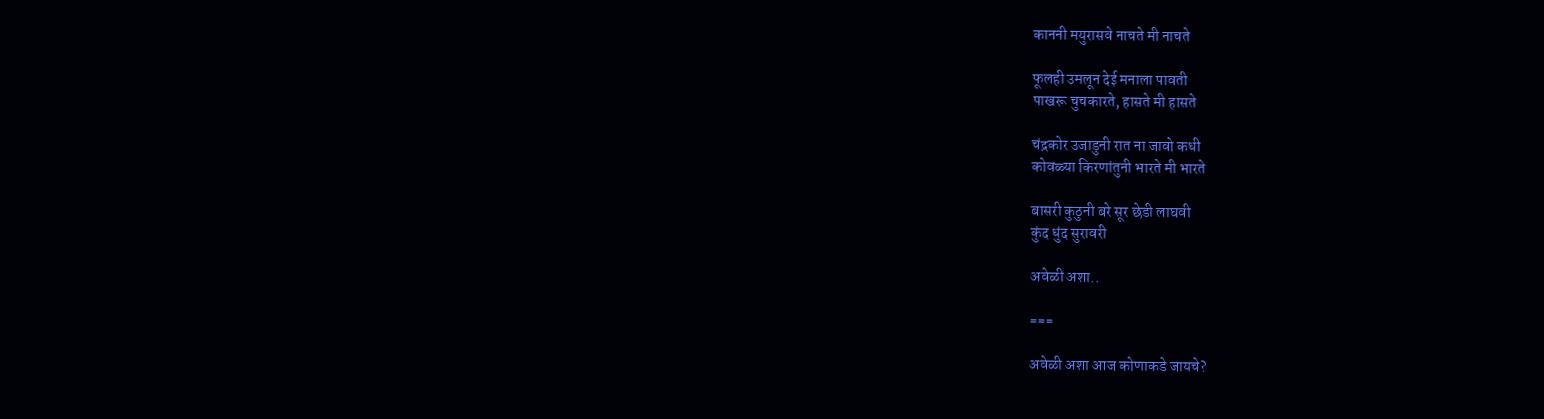काननी मयुरासवे नाचते मी नाचते

फूलही उमलून देई मनाला पावती
पाखरू चुचकारते, हासते मी हासते

चंद्रकोर उजाडुनी रात ना जावो कधी
कोवळ्या किरणांतुनी भारते मी भारते

बासरी कुठुनी बरे सूर छेडी लाघवी
कुंद धुंद सुरावरी

अवेळी अशा..

===

अवेळी अशा आज कोणाकडे जायचे?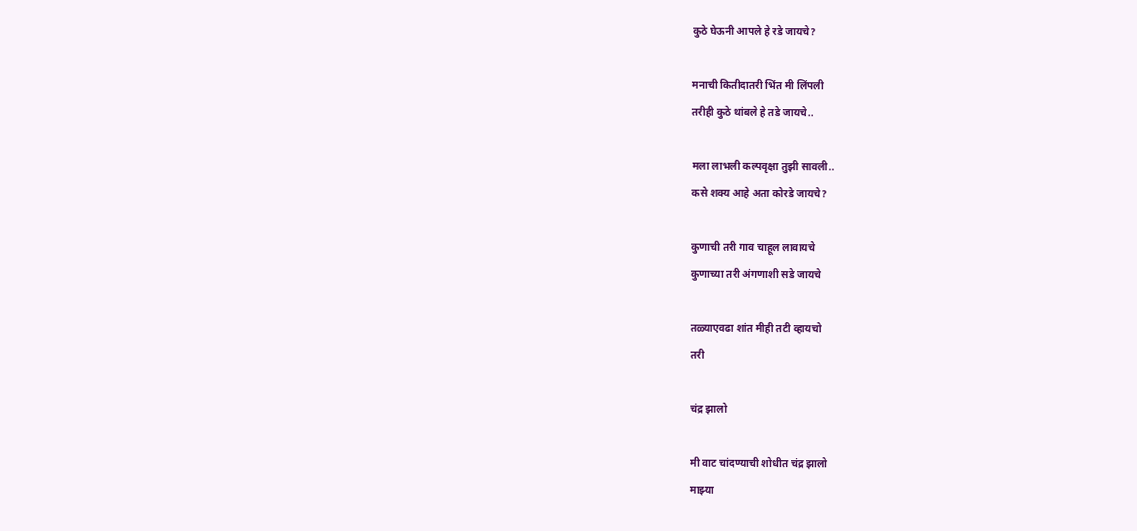कुठे घेऊनी आपले हे रडे जायचे?

मनाची कितीदातरी भिंत मी लिंपली
तरीही कुठे थांबले हे तडे जायचे..

मला लाभली कल्पवृक्षा तुझी सावली..
कसे शक्य आहे अता कोरडे जायचे?

कुणाची तरी गाव चाहूल लावायचे
कुणाच्या तरी अंगणाशी सडे जायचे

तळ्याएवढा शांत मीही तटी व्हायचो
तरी

चंद्र झालो

मी वाट चांदण्याची शोधीत चंद्र झालो
माझ्या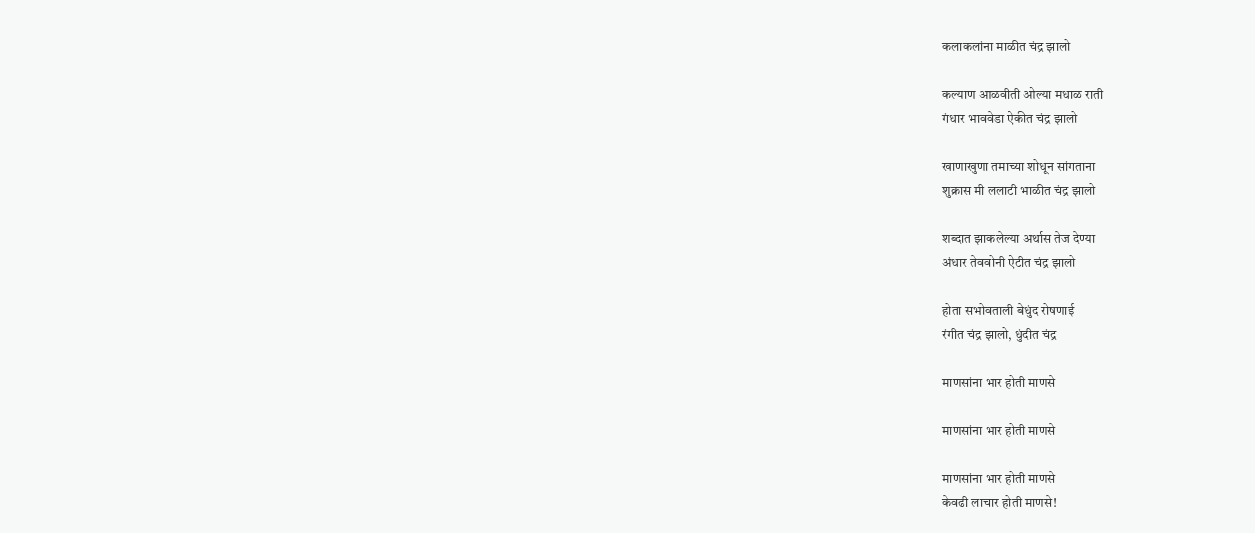कलाकलांना माळीत चंद्र झालो

कल्याण आळवीती ओल्या मधाळ राती
गंधार भाववेडा ऐकीत चंद्र झालो

खाणाखुणा तमाच्या शोधून सांगताना
शुक्रास मी ललाटी भाळीत चंद्र झालो

शब्दात झाकलेल्या अर्थास तेज देण्या
अंधार तेववोनी ऐटीत चंद्र झालो

होता सभोवताली बेधुंद रोषणाई
रंगीत चंद्र झालो, धुंदीत चंद्र

माणसांना भार होती माणसे

माणसांना भार होती माणसे

माणसांना भार होती माणसे
केवढी लाचार होती माणसे!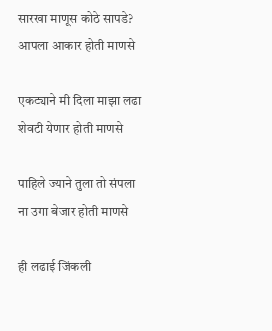सारखा माणूस कोठे सापडे?
आपला आकार होती माणसे

एकट्याने मी दिला माझा लढा
शेवटी येणार होती माणसे

पाहिले ज्याने तुला तो संपला
ना उगा बेजार होती माणसे

ही लढाई जिंकली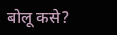बोलू कसे?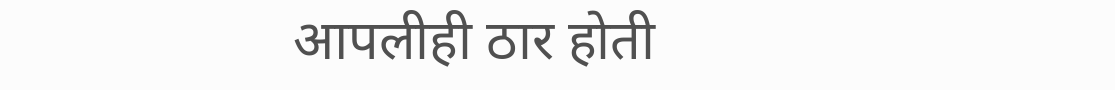आपलीही ठार होती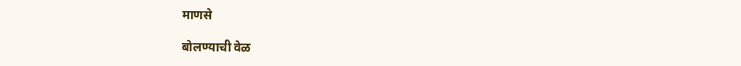माणसे

बोलण्याची वेळ